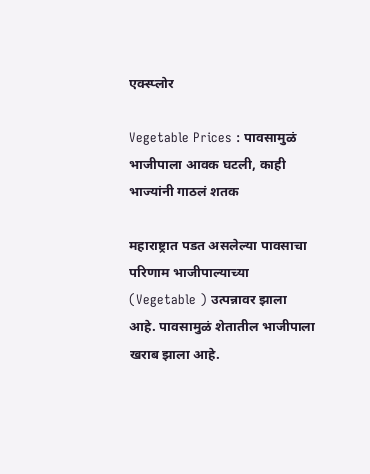एक्स्प्लोर

Vegetable Prices : पावसामुळं भाजीपाला आवक घटली, काही भाज्यांनी गाठलं शतक

महाराष्ट्रात पडत असलेल्या पावसाचा परिणाम भाजीपाल्याच्या (Vegetable ) उत्पन्नावर झाला आहे. पावसामुळं शेतातील भाजीपाला खराब झाला आहे.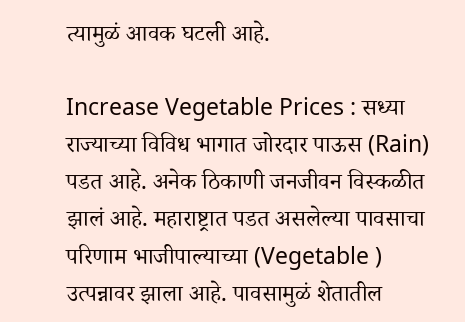त्यामुळं आवक घटली आहे.

Increase Vegetable Prices : सध्या राज्याच्या विविध भागात जोरदार पाऊस (Rain) पडत आहे. अनेक ठिकाणी जनजीवन विस्कळीत झालं आहे. महाराष्ट्रात पडत असलेल्या पावसाचा परिणाम भाजीपाल्याच्या (Vegetable ) उत्पन्नावर झाला आहे. पावसामुळं शेतातील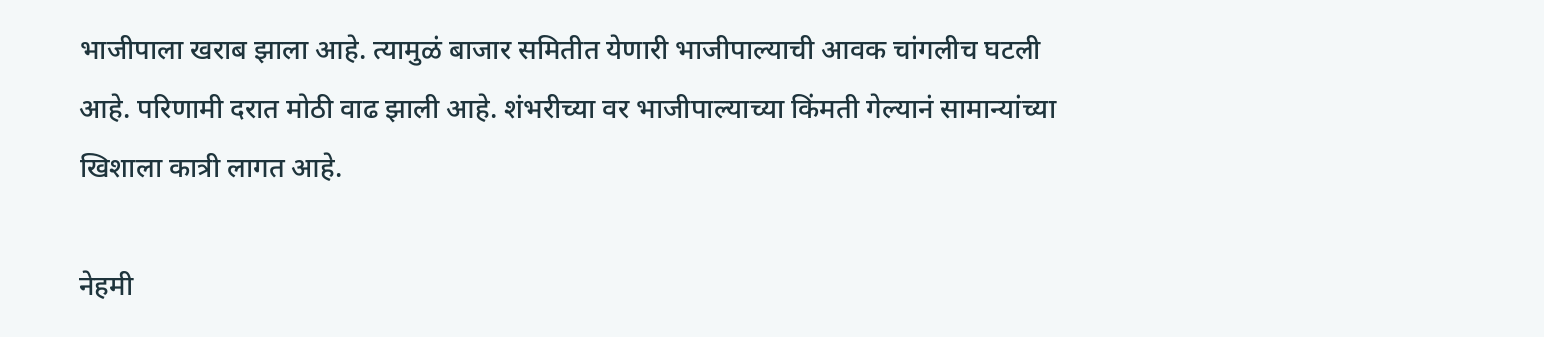भाजीपाला खराब झाला आहे. त्यामुळं बाजार समितीत येणारी भाजीपाल्याची आवक चांगलीच घटली आहे. परिणामी दरात मोठी वाढ झाली आहे. शंभरीच्या वर भाजीपाल्याच्या किंमती गेल्यानं सामान्यांच्या खिशाला कात्री लागत आहे.

नेहमी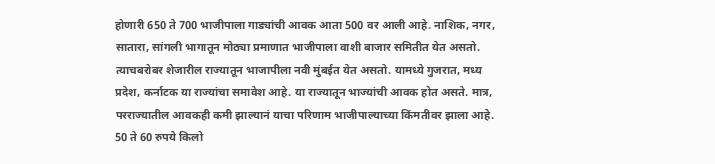होणारी 650 ते 700 भाजीपाला गाड्यांची आवक आता 500 वर आली आहे. नाशिक, नगर, सातारा, सांगली भागातून मोठ्या प्रमाणात भाजीपाला वाशी बाजार समितीत येत असतो. त्याचबरोबर शेजारील राज्यातून भाजापीला नवी मुंबईत येत असतो. यामध्ये गुजरात, मध्य प्रदेश, कर्नाटक या राज्यांचा समावेश आहे. या राज्यातून भाज्यांची आवक होत असते. मात्र, परराज्यातील आवकही कमी झाल्यानं याचा परिणाम भाजीपाल्याच्या किंमतीवर झाला आहे. 50 ते 60 रुपये किलो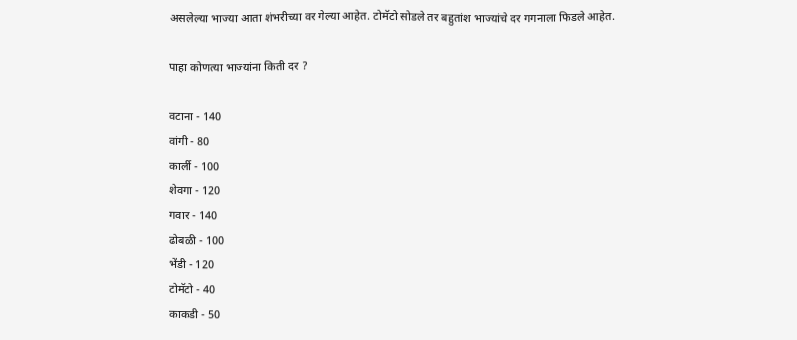असलेल्या भाज्या आता शंभरीच्या वर गेल्या आहेत. टोमॅटो सोडले तर बहुतांश भाज्यांचे दर गगनाला फिडले आहेत.

पाहा कोणत्या भाज्यांना किती दर ?

वटाना - 140
वांगी - 80
कार्ली - 100
शेवगा - 120
गवार - 140
ढोबळी - 100
भेंडी - 120
टोमॅटो - 40
काकडी - 50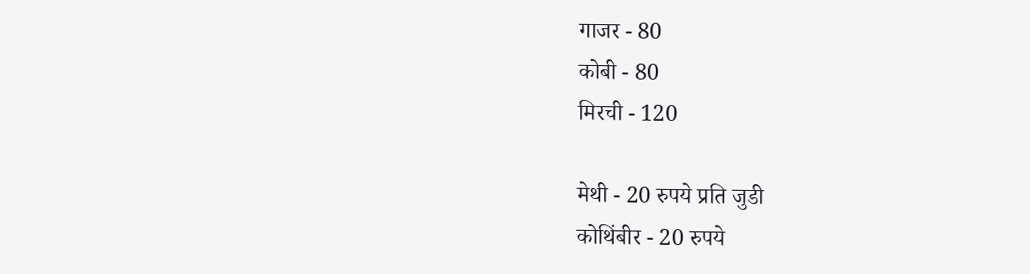गाजर - 80
कोबी - 80
मिरची - 120

मेथी - 20 रुपये प्रति जुडी
कोथिंबीर - 20 रुपये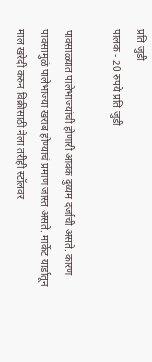प्रति जुडी
पालक - 20 रुपये प्रति जुडी

पावसाळ्यात पालेभाज्यांची होणारी आवक दुय्यम दर्जाची असते. कारण पावसामुळं पालेभाज्या खराब होण्याचं प्रमाण जास्त असते. मार्केट यार्डातून माल खरेदी करुन विक्रीसाठी नेला तरीही स्टॉलवर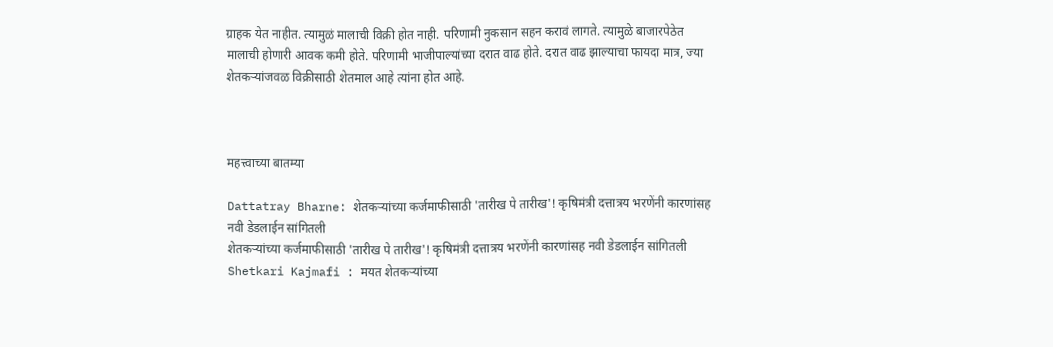ग्राहक येत नाहीत. त्यामुळं मालाची विक्री होत नाही. परिणामी नुकसान सहन करावं लागते. त्यामुळे बाजारपेठेत मालाची होणारी आवक कमी होते. परिणामी भाजीपाल्यांच्या दरात वाढ होते. दरात वाढ झाल्याचा फायदा मात्र, ज्या शेतकऱ्यांजवळ विक्रीसाठी शेतमाल आहे त्यांना होत आहे.



महत्त्वाच्या बातम्या

Dattatray Bharne: शेतकऱ्यांच्या कर्जमाफीसाठी 'तारीख पे तारीख'! कृषिमंत्री दत्तात्रय भरणेंनी कारणांसह नवी डेडलाईन सांगितली
शेतकऱ्यांच्या कर्जमाफीसाठी 'तारीख पे तारीख'! कृषिमंत्री दत्तात्रय भरणेंनी कारणांसह नवी डेडलाईन सांगितली
Shetkari Kajmafi : मयत शेतकऱ्यांच्या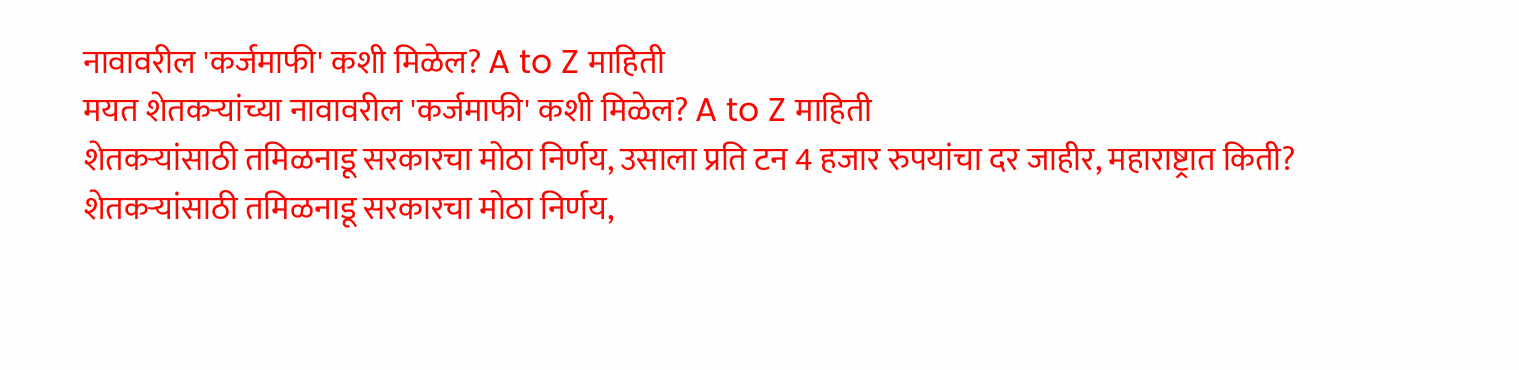नावावरील 'कर्जमाफी' कशी मिळेल? A to Z माहिती
मयत शेतकऱ्यांच्या नावावरील 'कर्जमाफी' कशी मिळेल? A to Z माहिती
शेतकऱ्यांसाठी तमिळनाडू सरकारचा मोठा निर्णय, उसाला प्रति टन 4 हजार रुपयांचा दर जाहीर, महाराष्ट्रात किती?
शेतकऱ्यांसाठी तमिळनाडू सरकारचा मोठा निर्णय,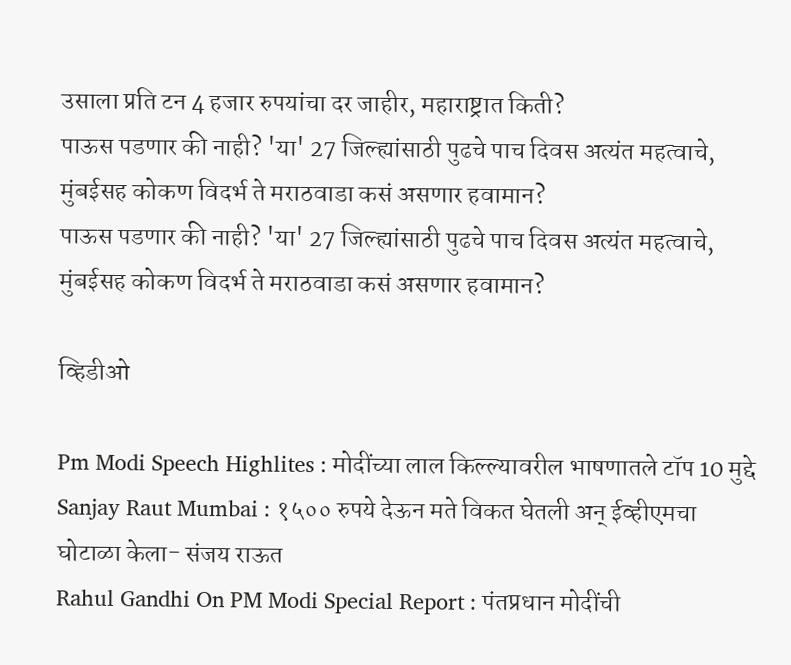उसाला प्रति टन 4 हजार रुपयांचा दर जाहीर, महाराष्ट्रात किती?
पाऊस पडणार की नाही? 'या' 27 जिल्ह्यांसाठी पुढचे पाच दिवस अत्यंत महत्वाचे, मुंबईसह कोकण विदर्भ ते मराठवाडा कसं असणार हवामान?
पाऊस पडणार की नाही? 'या' 27 जिल्ह्यांसाठी पुढचे पाच दिवस अत्यंत महत्वाचे, मुंबईसह कोकण विदर्भ ते मराठवाडा कसं असणार हवामान?

व्हिडीओ

Pm Modi Speech Highlites : मोदींच्या लाल किल्ल्यावरील भाषणातले टॉप 10 मुद्दे
Sanjay Raut Mumbai : १५०० रुपये देऊन मते विकत घेतली अन् ईव्हीएमचा घोटाळा केला- संजय राऊत
Rahul Gandhi On PM Modi Special Report : पंतप्रधान मोदींची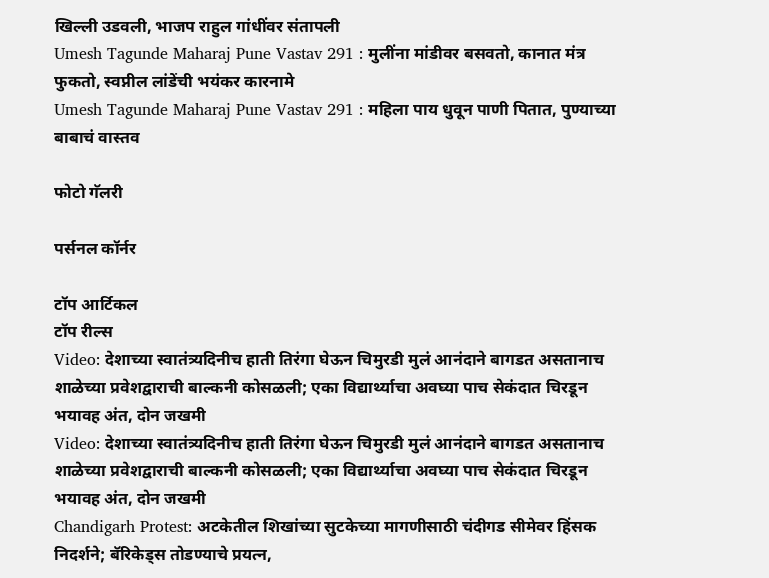खिल्ली उडवली, भाजप राहुल गांधींवर संतापली
Umesh Tagunde Maharaj Pune Vastav 291 : मुलींना मांडीवर बसवतो, कानात मंत्र फुकतो, स्वप्नील लांडेंची भयंकर कारनामे
Umesh Tagunde Maharaj Pune Vastav 291 : महिला पाय धुवून पाणी पितात, पुण्याच्या बाबाचं वास्तव

फोटो गॅलरी

पर्सनल कॉर्नर

टॉप आर्टिकल
टॉप रील्स
Video: देशाच्या स्वातंत्र्यदिनीच हाती तिरंगा घेऊन चिमुरडी मुलं आनंदाने बागडत असतानाच शाळेच्या प्रवेशद्वाराची बाल्कनी कोसळली; एका विद्यार्थ्याचा अवघ्या पाच सेकंदात चिरडून भयावह अंत, दोन जखमी
Video: देशाच्या स्वातंत्र्यदिनीच हाती तिरंगा घेऊन चिमुरडी मुलं आनंदाने बागडत असतानाच शाळेच्या प्रवेशद्वाराची बाल्कनी कोसळली; एका विद्यार्थ्याचा अवघ्या पाच सेकंदात चिरडून भयावह अंत, दोन जखमी
Chandigarh Protest: अटकेतील शिखांच्या सुटकेच्या मागणीसाठी चंदीगड सीमेवर हिंसक निदर्शने; बॅरिकेड्स तोडण्याचे प्रयत्न,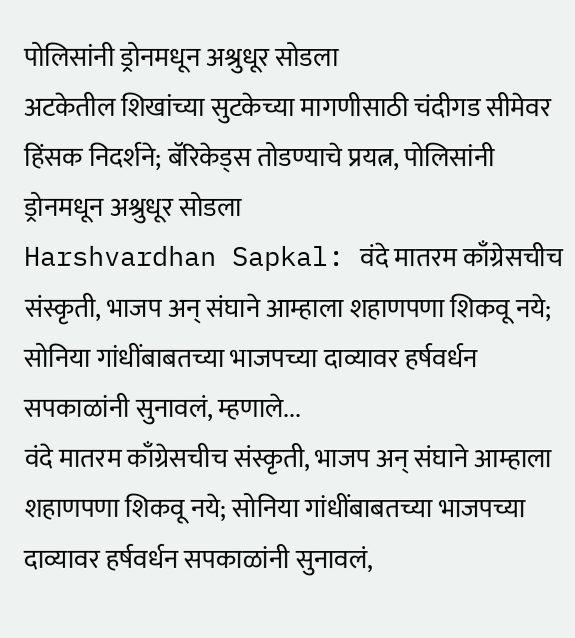पोलिसांनी ड्रोनमधून अश्रुधूर सोडला
अटकेतील शिखांच्या सुटकेच्या मागणीसाठी चंदीगड सीमेवर हिंसक निदर्शने; बॅरिकेड्स तोडण्याचे प्रयत्न, पोलिसांनी ड्रोनमधून अश्रुधूर सोडला
Harshvardhan Sapkal: वंदे मातरम काँग्रेसचीच संस्कृती, भाजप अन् संघाने आम्हाला शहाणपणा शिकवू नये; सोनिया गांधींबाबतच्या भाजपच्या दाव्यावर हर्षवर्धन सपकाळांनी सुनावलं, म्हणाले...
वंदे मातरम काँग्रेसचीच संस्कृती, भाजप अन् संघाने आम्हाला शहाणपणा शिकवू नये; सोनिया गांधींबाबतच्या भाजपच्या दाव्यावर हर्षवर्धन सपकाळांनी सुनावलं,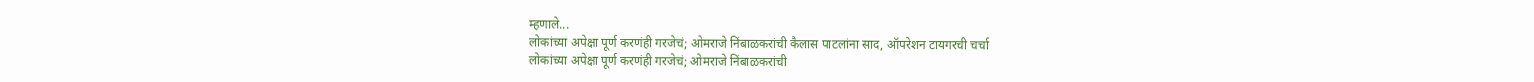म्हणाले...
लोकांच्या अपेक्षा पूर्ण करणंही गरजेचं; ओमराजे निंबाळकरांची कैलास पाटलांना साद, ऑपरेशन टायगरची चर्चा
लोकांच्या अपेक्षा पूर्ण करणंही गरजेचं; ओमराजे निंबाळकरांची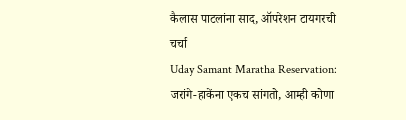कैलास पाटलांना साद, ऑपरेशन टायगरची चर्चा
Uday Samant Maratha Reservation: जरांगे-हाकेंना एकच सांगतो, आम्ही कोणा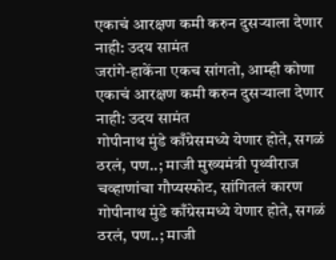एकाचं आरक्षण कमी करुन दुसऱ्याला देणार नाही: उदय सामंत
जरांगे-हाकेंना एकच सांगतो, आम्ही कोणा एकाचं आरक्षण कमी करुन दुसऱ्याला देणार नाही: उदय सामंत
गोपीनाथ मुंडे काँग्रेसमध्ये येणार होते, सगळं ठरलं, पण..; माजी मुख्यमंत्री पृथ्वीराज चव्हाणांचा गौप्यस्फोट, सांगितलं कारण
गोपीनाथ मुंडे काँग्रेसमध्ये येणार होते, सगळं ठरलं, पण..; माजी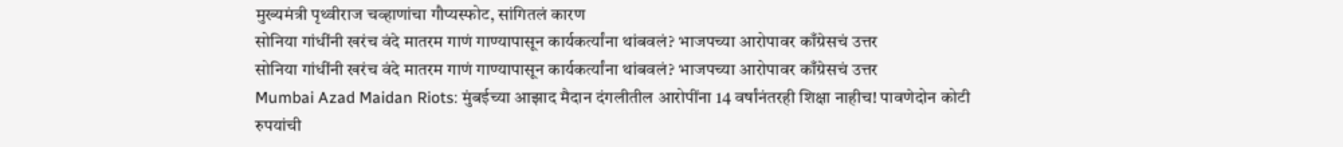मुख्यमंत्री पृथ्वीराज चव्हाणांचा गौप्यस्फोट, सांगितलं कारण
सोनिया गांधींनी खरंच वंदे मातरम गाणं गाण्यापासून कार्यकर्त्यांना थांबवलं? भाजपच्या आरोपावर काँग्रेसचं उत्तर
सोनिया गांधींनी खरंच वंदे मातरम गाणं गाण्यापासून कार्यकर्त्यांना थांबवलं? भाजपच्या आरोपावर काँग्रेसचं उत्तर
Mumbai Azad Maidan Riots: मुंबईच्या आझाद मैदान दंगलीतील आरोपींना 14 वर्षांनंतरही शिक्षा नाहीच! पावणेदोन कोटी रुपयांची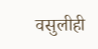वसुलीही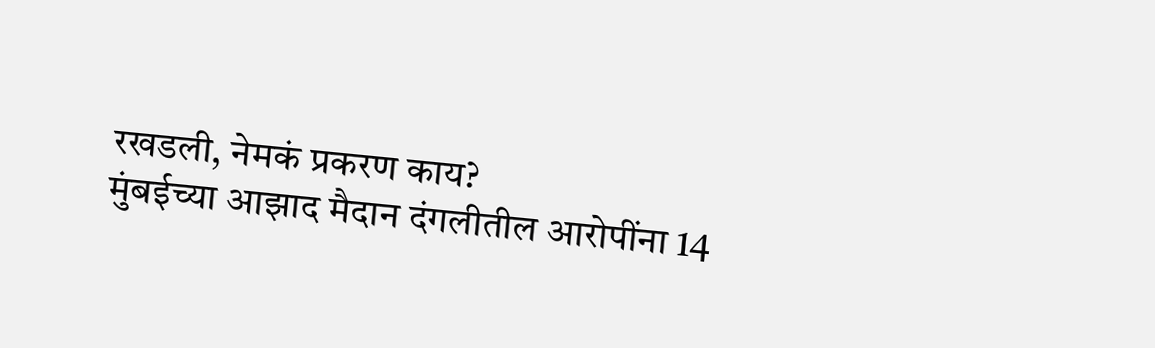रखडली, नेमकं प्रकरण काय?
मुंबईच्या आझाद मैदान दंगलीतील आरोपींना 14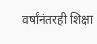वर्षांनंतरही शिक्षा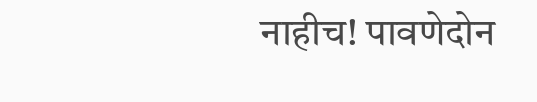नाहीच! पावणेदोन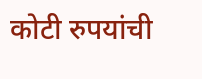कोटी रुपयांची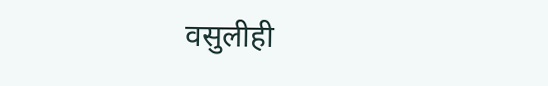वसुलीही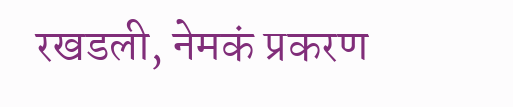रखडली, नेमकं प्रकरण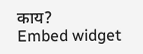काय?
Embed widget